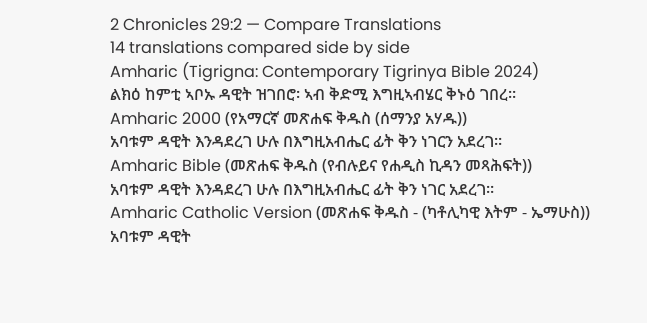2 Chronicles 29:2 — Compare Translations
14 translations compared side by side
Amharic (Tigrigna: Contemporary Tigrinya Bible 2024)
ልክዕ ከምቲ ኣቦኡ ዳዊት ዝገበሮ፡ ኣብ ቅድሚ እግዚኣብሄር ቅኑዕ ገበረ።
Amharic 2000 (የአማርኛ መጽሐፍ ቅዱስ (ሰማንያ አሃዱ))
አባቱም ዳዊት እንዳደረገ ሁሉ በእግዚአብሔር ፊት ቅን ነገርን አደረገ።
Amharic Bible (መጽሐፍ ቅዱስ (የብሉይና የሐዲስ ኪዳን መጻሕፍት))
አባቱም ዳዊት እንዳደረገ ሁሉ በእግዚአብሔር ፊት ቅን ነገር አደረገ።
Amharic Catholic Version (መጽሐፍ ቅዱስ - (ካቶሊካዊ እትም - ኤማሁስ))
አባቱም ዳዊት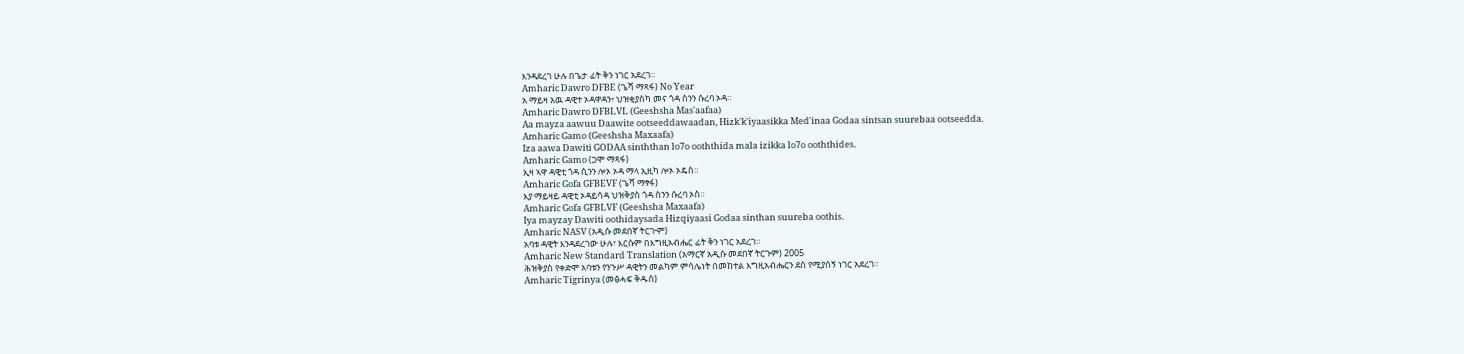እንዳደረገ ሁሉ በጌታ ፊት ቅን ነገር አደረገ።
Amharic Dawro DFBE (ጌሻ ማጻፋ) No Year
አ ማይዛ አዉ ዳዊተ ኦዳዋዳን፥ ህዝቂያስካ መና ጎዳ ስንን ሱረባ ኦዳ።
Amharic Dawro DFBLVL (Geeshsha Mas'aafaa)
Aa mayza aawuu Daawite ootseeddawaadan, Hizk'k'iyaasikka Med'inaa Godaa sintsan suurebaa ootseedda.
Amharic Gamo (Geeshsha Maxaafa)
Iza aawa Dawiti GODAA sinththan lo7o ooththida mala izikka lo7o ooththides.
Amharic Gamo (ጋሞ ማጻፋ)
ኢዛ ኣዋ ዳዊቲ ጎዳ ሲንን ሎኦ ኦዳ ማላ ኢዚካ ሎኦ ኦዴስ።
Amharic Gofa GFBEVF (ጌሻ ማፃፋ)
እያ ማይዛይ ዳዊቲ ኦዳይሳዳ ህዝቅያስ ጎዳ ስንን ሱረባ ኦስ።
Amharic Gofa GFBLVF (Geeshsha Maxaafa)
Iya mayzay Dawiti oothidaysada Hizqiyaasi Godaa sinthan suureba oothis.
Amharic NASV (አዲሱ መደበኛ ትርጒም)
አባቱ ዳዊት እንዳደረገው ሁሉ፣ እርሱም በእግዚአብሔር ፊት ቅን ነገር አደረገ።
Amharic New Standard Translation (አማርኛ አዲሱ መደበኛ ትርጉም) 2005
ሕዝቅያስ የቀድሞ አባቱን የንጉሥ ዳዊትን መልካም ምሳሌነት በመከተል እግዚአብሔርን ደስ የሚያሰኝ ነገር አደረገ።
Amharic Tigrinya (መፅሓፍ ቅዱስ)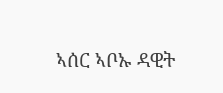ኣሰር ኣቦኡ ዳዊት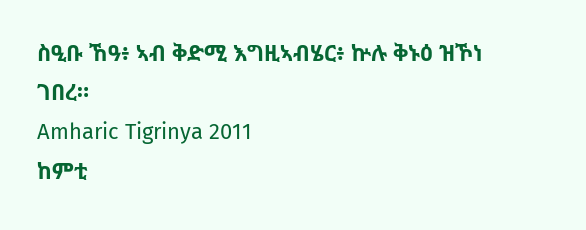ስዒቡ ኸዓ፥ ኣብ ቅድሚ እግዚኣብሄር፥ ኵሉ ቅኑዕ ዝኾነ ገበረ።
Amharic Tigrinya 2011
ከምቲ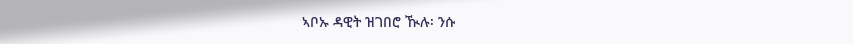ኣቦኡ ዳዊት ዝገበሮ ዂሉ፡ ንሱ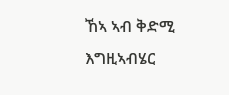ኸኣ ኣብ ቅድሚ እግዚኣብሄር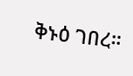ቅኑዕ ገበረ።